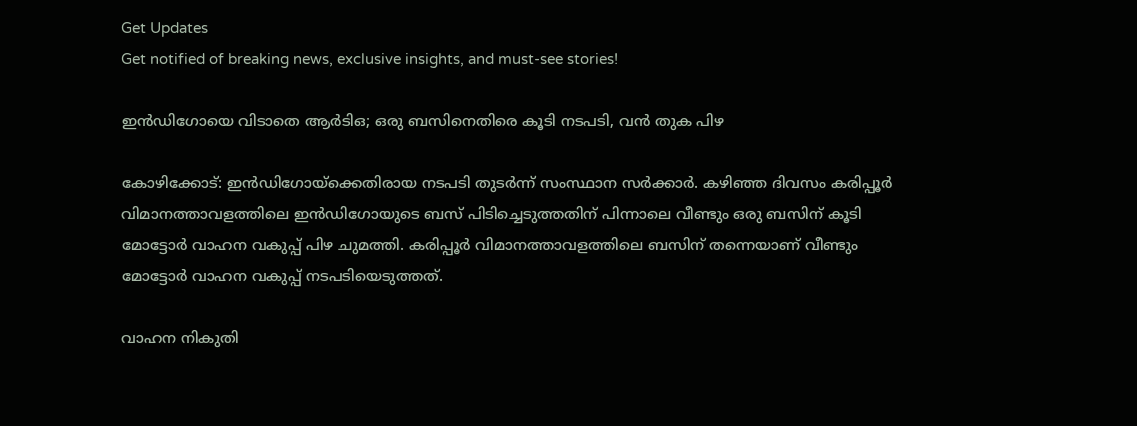Get Updates
Get notified of breaking news, exclusive insights, and must-see stories!

ഇന്‍ഡിഗോയെ വിടാതെ ആര്‍ടിഒ; ഒരു ബസിനെതിരെ കൂടി നടപടി, വന്‍ തുക പിഴ

കോഴിക്കോട്: ഇന്‍ഡിഗോയ്‌ക്കെതിരായ നടപടി തുടര്‍ന്ന് സംസ്ഥാന സര്‍ക്കാര്‍. കഴിഞ്ഞ ദിവസം കരിപ്പൂര്‍ വിമാനത്താവളത്തിലെ ഇന്‍ഡിഗോയുടെ ബസ് പിടിച്ചെടുത്തതിന് പിന്നാലെ വീണ്ടും ഒരു ബസിന് കൂടി മോട്ടോര്‍ വാഹന വകുപ്പ് പിഴ ചുമത്തി. കരിപ്പൂര്‍ വിമാനത്താവളത്തിലെ ബസിന് തന്നെയാണ് വീണ്ടും മോട്ടോര്‍ വാഹന വകുപ്പ് നടപടിയെടുത്തത്.

വാഹന നികുതി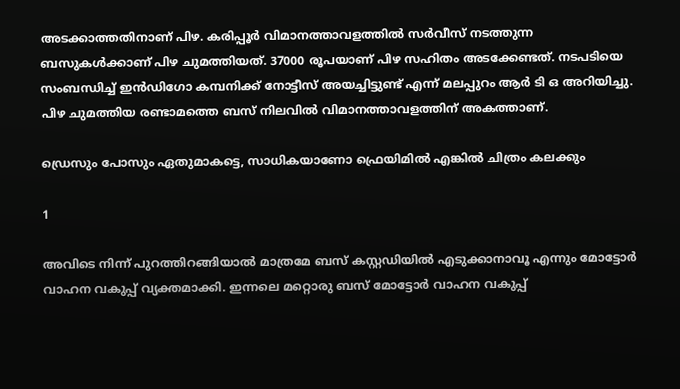അടക്കാത്തതിനാണ് പിഴ. കരിപ്പൂര്‍ വിമാനത്താവളത്തില്‍ സര്‍വീസ് നടത്തുന്ന ബസുകള്‍ക്കാണ് പിഴ ചുമത്തിയത്. 37000 രൂപയാണ് പിഴ സഹിതം അടക്കേണ്ടത്. നടപടിയെ സംബന്ധിച്ച് ഇന്‍ഡിഗോ കമ്പനിക്ക് നോട്ടീസ് അയച്ചിട്ടുണ്ട് എന്ന് മലപ്പുറം ആര്‍ ടി ഒ അറിയിച്ചു. പിഴ ചുമത്തിയ രണ്ടാമത്തെ ബസ് നിലവില്‍ വിമാനത്താവളത്തിന് അകത്താണ്.

ഡ്രെസും പോസും ഏതുമാകട്ടെ, സാധികയാണോ ഫ്രെയിമില്‍ എങ്കില്‍ ചിത്രം കലക്കും

1

അവിടെ നിന്ന് പുറത്തിറങ്ങിയാല്‍ മാത്രമേ ബസ് കസ്റ്റഡിയില്‍ എടുക്കാനാവൂ എന്നും മോട്ടോര്‍ വാഹന വകുപ്പ് വ്യക്തമാക്കി. ഇന്നലെ മറ്റൊരു ബസ് മോട്ടോര്‍ വാഹന വകുപ്പ്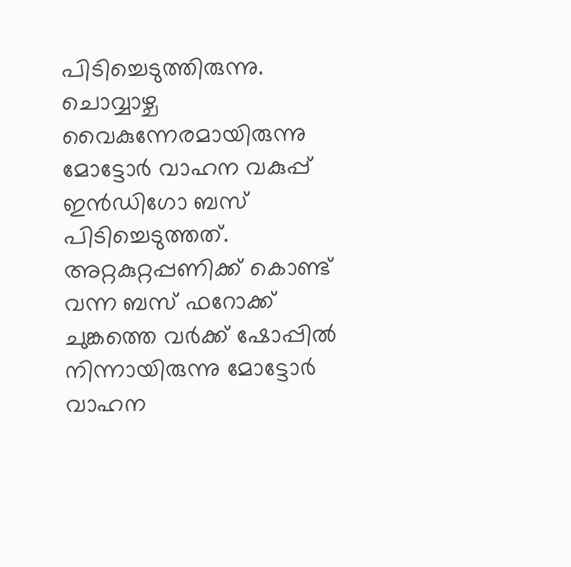പിടിച്ചെടുത്തിരുന്നു. ചൊവ്വാഴ്ച വൈകുന്നേരമായിരുന്നു മോട്ടോര്‍ വാഹന വകുപ്പ് ഇന്‍ഡിഗോ ബസ് പിടിച്ചെടുത്തത്. അറ്റകുറ്റപ്പണിക്ക് കൊണ്ട് വന്ന ബസ് ഫറോക്ക് ചുങ്കത്തെ വര്‍ക്ക് ഷോപ്പില്‍ നിന്നായിരുന്നു മോട്ടോര്‍ വാഹന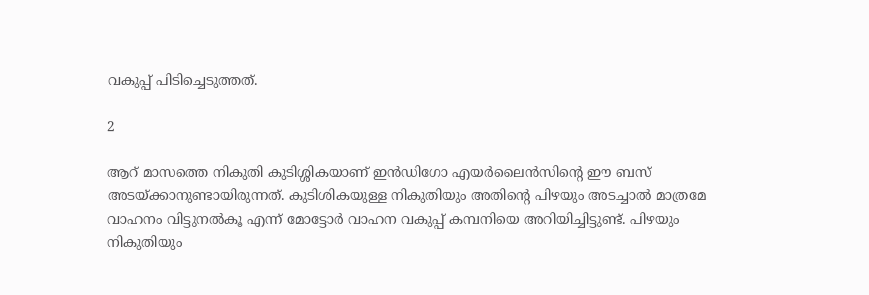വകുപ്പ് പിടിച്ചെടുത്തത്.

2

ആറ് മാസത്തെ നികുതി കുടിശ്ശികയാണ് ഇന്‍ഡിഗോ എയര്‍ലൈന്‍സിന്റെ ഈ ബസ് അടയ്ക്കാനുണ്ടായിരുന്നത്. കുടിശികയുള്ള നികുതിയും അതിന്റെ പിഴയും അടച്ചാല്‍ മാത്രമേ വാഹനം വിട്ടുനല്‍കൂ എന്ന് മോട്ടോര്‍ വാഹന വകുപ്പ് കമ്പനിയെ അറിയിച്ചിട്ടുണ്ട്. പിഴയും നികുതിയും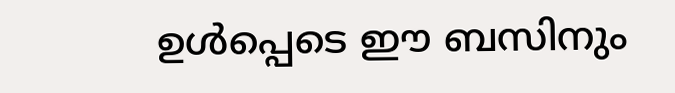ഉള്‍പ്പെടെ ഈ ബസിനും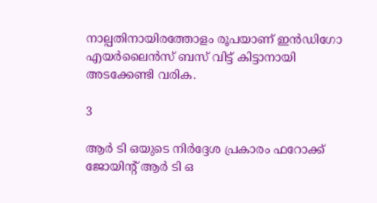നാല്പതിനായിരത്തോളം രൂപയാണ് ഇന്‍ഡിഗോ എയര്‍ലൈന്‍സ് ബസ് വിട്ട് കിട്ടാനായി അടക്കേണ്ടി വരിക.

3

ആര്‍ ടി ഒയുടെ നിര്‍ദ്ദേശ പ്രകാരം ഫറോക്ക് ജോയിന്റ് ആര്‍ ടി ഒ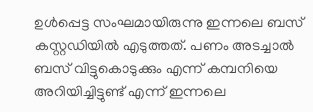ഉള്‍പ്പെട്ട സംഘമായിരുന്നു ഇന്നലെ ബസ് കസ്റ്റഡിയില്‍ എടുത്തത്. പണം അടച്ചാല്‍ ബസ് വിട്ടുകൊടുക്കും എന്ന് കമ്പനിയെ അറിയിച്ചിട്ടുണ്ട് എന്ന് ഇന്നലെ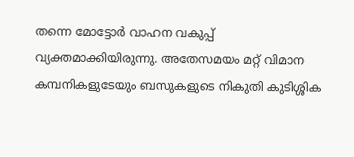തന്നെ മോട്ടോര്‍ വാഹന വകുപ്പ് വ്യക്തമാക്കിയിരുന്നു. അതേസമയം മറ്റ് വിമാന കമ്പനികളുടേയും ബസുകളുടെ നികുതി കുടിശ്ശിക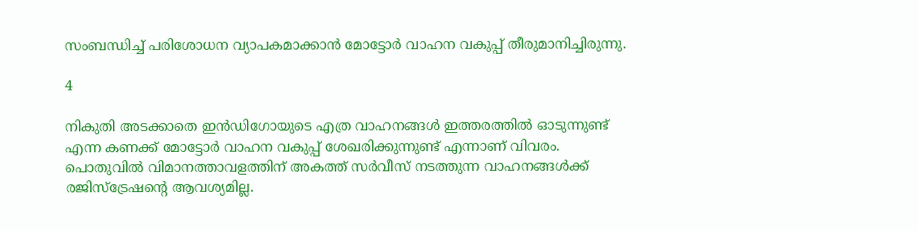സംബന്ധിച്ച് പരിശോധന വ്യാപകമാക്കാന്‍ മോട്ടോര്‍ വാഹന വകുപ്പ് തീരുമാനിച്ചിരുന്നു.

4

നികുതി അടക്കാതെ ഇന്‍ഡിഗോയുടെ എത്ര വാഹനങ്ങള്‍ ഇത്തരത്തില്‍ ഓടുന്നുണ്ട് എന്ന കണക്ക് മോട്ടോര്‍ വാഹന വകുപ്പ് ശേഖരിക്കുന്നുണ്ട് എന്നാണ് വിവരം. പൊതുവില്‍ വിമാനത്താവളത്തിന് അകത്ത് സര്‍വീസ് നടത്തുന്ന വാഹനങ്ങള്‍ക്ക് രജിസ്‌ട്രേഷന്റെ ആവശ്യമില്ല.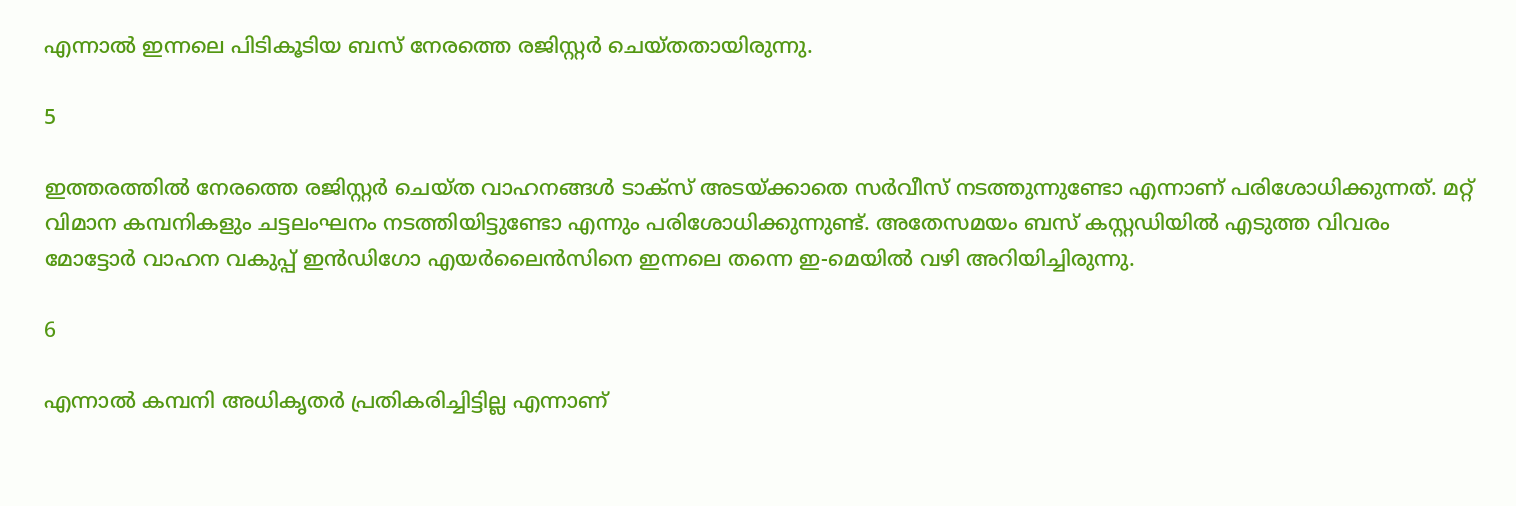എന്നാല്‍ ഇന്നലെ പിടികൂടിയ ബസ് നേരത്തെ രജിസ്റ്റര്‍ ചെയ്തതായിരുന്നു.

5

ഇത്തരത്തില്‍ നേരത്തെ രജിസ്റ്റര്‍ ചെയ്ത വാഹനങ്ങള്‍ ടാക്‌സ് അടയ്ക്കാതെ സര്‍വീസ് നടത്തുന്നുണ്ടോ എന്നാണ് പരിശോധിക്കുന്നത്. മറ്റ് വിമാന കമ്പനികളും ചട്ടലംഘനം നടത്തിയിട്ടുണ്ടോ എന്നും പരിശോധിക്കുന്നുണ്ട്. അതേസമയം ബസ് കസ്റ്റഡിയില്‍ എടുത്ത വിവരം മോട്ടോര്‍ വാഹന വകുപ്പ് ഇന്‍ഡിഗോ എയര്‍ലൈന്‍സിനെ ഇന്നലെ തന്നെ ഇ-മെയില്‍ വഴി അറിയിച്ചിരുന്നു.

6

എന്നാല്‍ കമ്പനി അധികൃതര്‍ പ്രതികരിച്ചിട്ടില്ല എന്നാണ്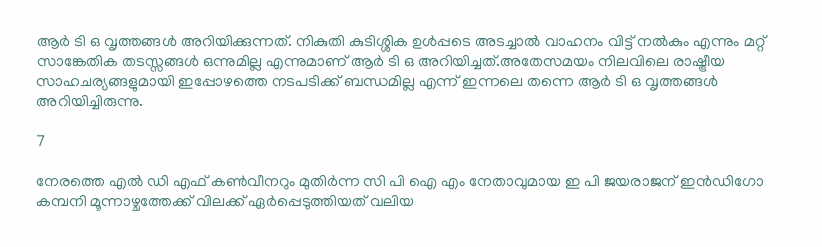ആര്‍ ടി ഒ വൃത്തങ്ങള്‍ അറിയിക്കുന്നത്. നികുതി കുടിശ്ശിക ഉള്‍പ്പടെ അടച്ചാല്‍ വാഹനം വിട്ട് നല്‍കും എന്നും മറ്റ് സാങ്കേതിക തടസ്സങ്ങള്‍ ഒന്നുമില്ല എന്നുമാണ് ആര്‍ ടി ഒ അറിയിച്ചത്.അതേസമയം നിലവിലെ രാഷ്ട്രീയ സാഹചര്യങ്ങളുമായി ഇപ്പോഴത്തെ നടപടിക്ക് ബന്ധമില്ല എന്ന് ഇന്നലെ തന്നെ ആര്‍ ടി ഒ വൃത്തങ്ങള്‍ അറിയിച്ചിരുന്നു.

7

നേരത്തെ എല്‍ ഡി എഫ് കണ്‍വീനറും മുതിര്‍ന്ന സി പി ഐ എം നേതാവുമായ ഇ പി ജയരാജന് ഇന്‍ഡിഗോ കമ്പനി മൂന്നാഴ്ചത്തേക്ക് വിലക്ക് ഏര്‍പ്പെടുത്തിയത് വലിയ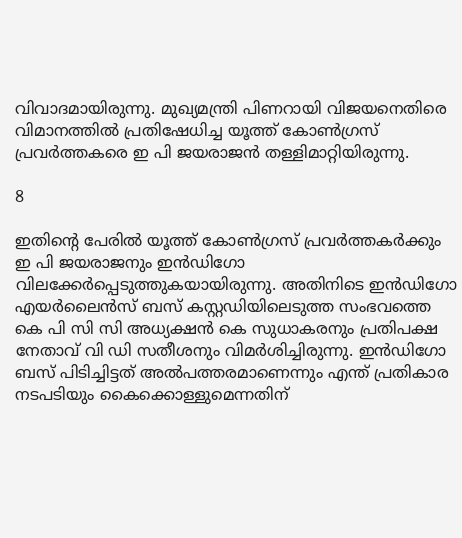വിവാദമായിരുന്നു. മുഖ്യമന്ത്രി പിണറായി വിജയനെതിരെ വിമാനത്തില്‍ പ്രതിഷേധിച്ച യൂത്ത് കോണ്‍ഗ്രസ് പ്രവര്‍ത്തകരെ ഇ പി ജയരാജന്‍ തള്ളിമാറ്റിയിരുന്നു.

8

ഇതിന്റെ പേരില്‍ യൂത്ത് കോണ്‍ഗ്രസ് പ്രവര്‍ത്തകര്‍ക്കും ഇ പി ജയരാജനും ഇന്‍ഡിഗോ വിലക്കേര്‍പ്പെടുത്തുകയായിരുന്നു. അതിനിടെ ഇന്‍ഡിഗോ എയര്‍ലൈന്‍സ് ബസ് കസ്റ്റഡിയിലെടുത്ത സംഭവത്തെ കെ പി സി സി അധ്യക്ഷന്‍ കെ സുധാകരനും പ്രതിപക്ഷ നേതാവ് വി ഡി സതീശനും വിമര്‍ശിച്ചിരുന്നു. ഇന്‍ഡിഗോ ബസ് പിടിച്ചിട്ടത് അല്‍പത്തരമാണെന്നും എന്ത് പ്രതികാര നടപടിയും കൈക്കൊള്ളുമെന്നതിന്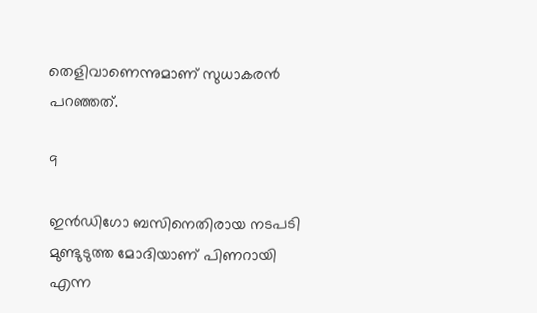തെളിവാണെന്നുമാണ് സുധാകരന്‍ പറഞ്ഞത്.

9

ഇന്‍ഡിഗോ ബസിനെതിരായ നടപടി മുണ്ടുടുത്ത മോദിയാണ് പിണറായി എന്ന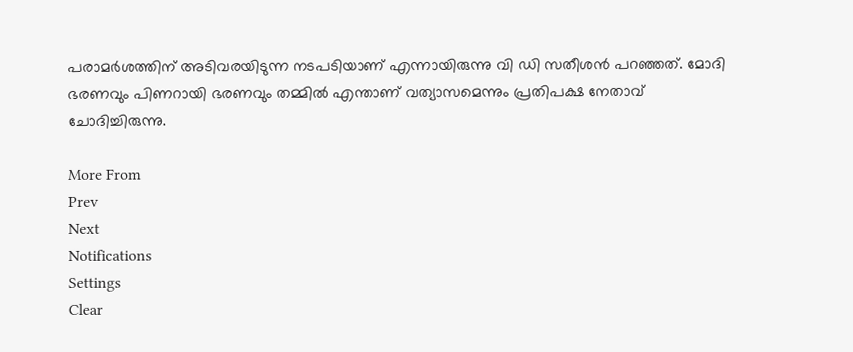പരാമര്‍ശത്തിന് അടിവരയിടുന്ന നടപടിയാണ് എന്നായിരുന്നു വി ഡി സതീശന്‍ പറഞ്ഞത്. മോദി ഭരണവും പിണറായി ഭരണവും തമ്മില്‍ എന്താണ് വത്യാസമെന്നും പ്രതിപക്ഷ നേതാവ് ചോദിച്ചിരുന്നു.

More From
Prev
Next
Notifications
Settings
Clear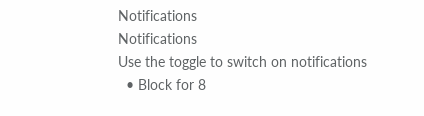Notifications
Notifications
Use the toggle to switch on notifications
  • Block for 8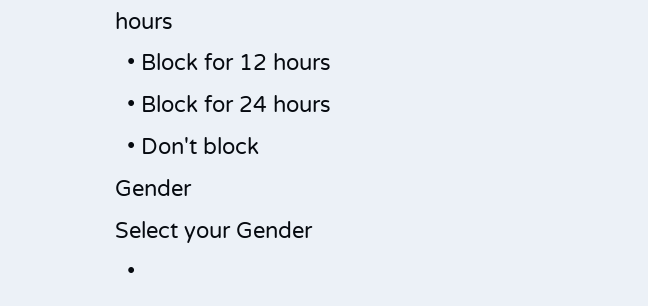hours
  • Block for 12 hours
  • Block for 24 hours
  • Don't block
Gender
Select your Gender
  •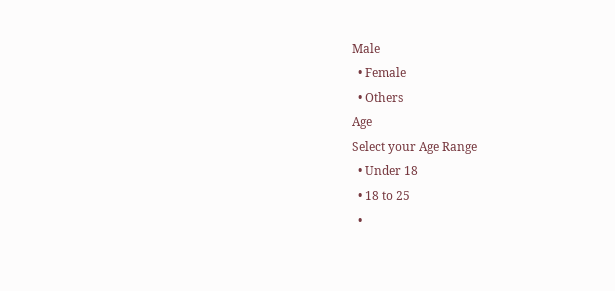Male
  • Female
  • Others
Age
Select your Age Range
  • Under 18
  • 18 to 25
  •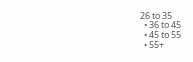26 to 35
  • 36 to 45
  • 45 to 55
  • 55+